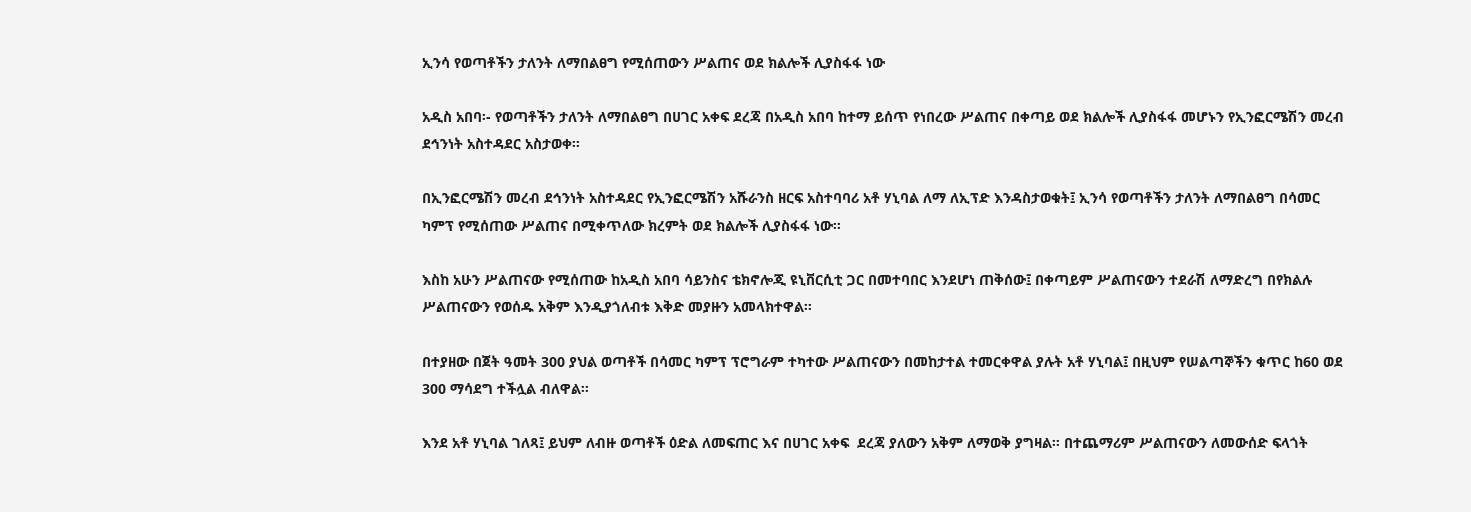ኢንሳ የወጣቶችን ታለንት ለማበልፀግ የሚሰጠውን ሥልጠና ወደ ክልሎች ሊያስፋፋ ነው

አዲስ አበባ፡- የወጣቶችን ታለንት ለማበልፀግ በሀገር አቀፍ ደረጃ በአዲስ አበባ ከተማ ይሰጥ የነበረው ሥልጠና በቀጣይ ወደ ክልሎች ሊያስፋፋ መሆኑን የኢንፎርሜሽን መረብ ደኅንነት አስተዳደር አስታወቀ፡፡

በኢንፎርሜሽን መረብ ደኅንነት አስተዳደር የኢንፎርሜሽን አሹራንስ ዘርፍ አስተባባሪ አቶ ሃኒባል ለማ ለኢፕድ እንዳስታወቁት፤ ኢንሳ የወጣቶችን ታለንት ለማበልፀግ በሳመር ካምፕ የሚሰጠው ሥልጠና በሚቀጥለው ክረምት ወደ ክልሎች ሊያስፋፋ ነው፡፡

እስከ አሁን ሥልጠናው የሚሰጠው ከአዲስ አበባ ሳይንስና ቴክኖሎጂ ዩኒቨርሲቲ ጋር በመተባበር እንደሆነ ጠቅሰው፤ በቀጣይም ሥልጠናውን ተደራሽ ለማድረግ በየክልሉ ሥልጠናውን የወሰዱ አቅም እንዲያጎለብቱ እቅድ መያዙን አመላክተዋል፡፡

በተያዘው በጀት ዓመት 300 ያህል ወጣቶች በሳመር ካምፕ ፕሮግራም ተካተው ሥልጠናውን በመከታተል ተመርቀዋል ያሉት አቶ ሃኒባል፤ በዚህም የሠልጣኞችን ቁጥር ከ60 ወደ 300 ማሳደግ ተችሏል ብለዋል፡፡

እንደ አቶ ሃኒባል ገለጻ፤ ይህም ለብዙ ወጣቶች ዕድል ለመፍጠር እና በሀገር አቀፍ  ደረጃ ያለውን አቅም ለማወቅ ያግዛል፡፡ በተጨማሪም ሥልጠናውን ለመውሰድ ፍላጎት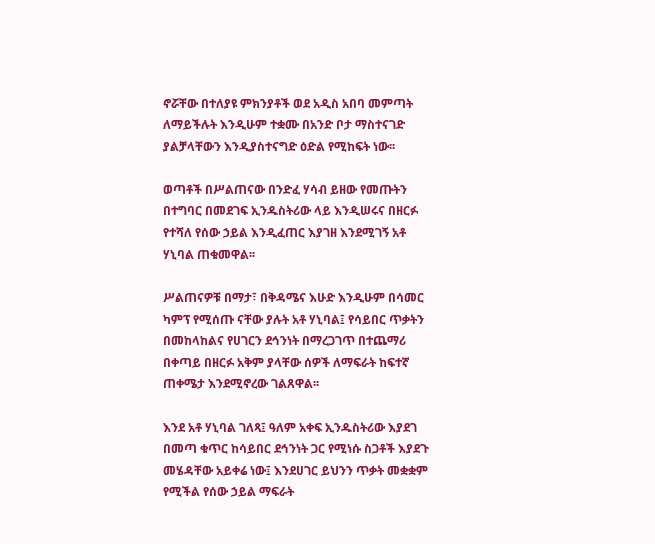ኖሯቸው በተለያዩ ምክንያቶች ወደ አዲስ አበባ መምጣት ለማይችሉት እንዲሁም ተቋሙ በአንድ ቦታ ማስተናገድ ያልቻላቸውን እንዲያስተናግድ ዕድል የሚከፍት ነው፡፡

ወጣቶች በሥልጠናው በንድፈ ሃሳብ ይዘው የመጡትን በተግባር በመደገፍ ኢንዱስትሪው ላይ እንዲሠሩና በዘርፉ የተሻለ የሰው ኃይል እንዲፈጠር እያገዘ እንደሚገኝ አቶ ሃኒባል ጠቁመዋል፡፡

ሥልጠናዎቹ በማታ፣ በቅዳሜና እሁድ እንዲሁም በሳመር ካምፕ የሚሰጡ ናቸው ያሉት አቶ ሃኒባል፤ የሳይበር ጥቃትን በመከላከልና የሀገርን ደኅንነት በማረጋገጥ በተጨማሪ በቀጣይ በዘርፉ አቅም ያላቸው ሰዎች ለማፍራት ከፍተኛ ጠቀሜታ እንደሚኖረው ገልጸዋል፡፡

እንደ አቶ ሃኒባል ገለጻ፤ ዓለም አቀፍ ኢንዱስትሪው እያደገ በመጣ ቁጥር ከሳይበር ደኅንነት ጋር የሚነሱ ስጋቶች እያደጉ መሄዳቸው አይቀሬ ነው፤ እንደሀገር ይህንን ጥቃት መቋቋም የሚችል የሰው ኃይል ማፍራት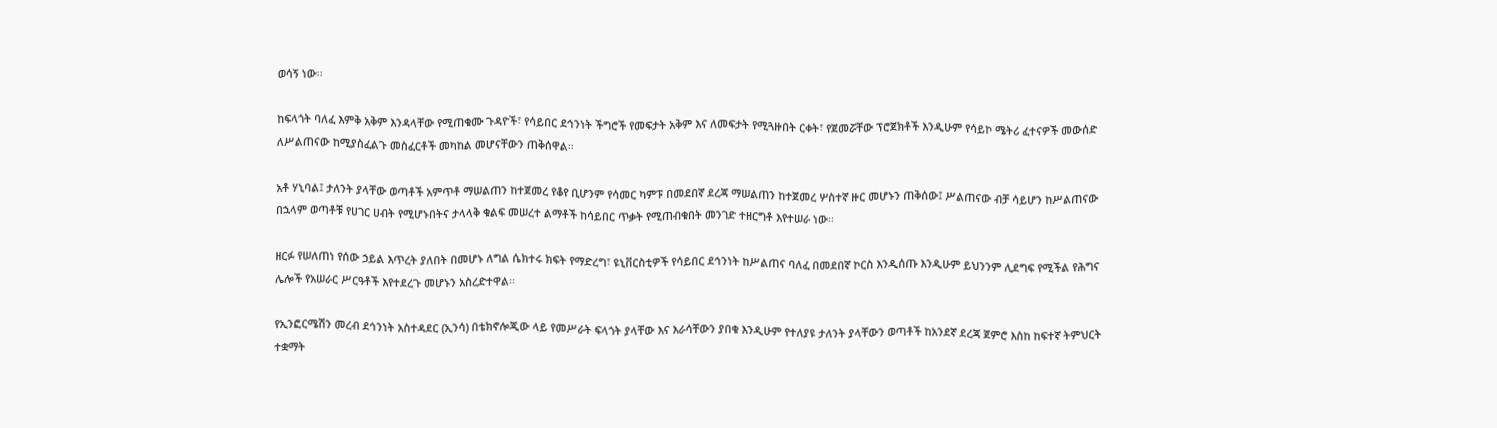ወሳኝ ነው፡፡

ከፍላጎት ባለፈ እምቅ አቅም እንዳላቸው የሚጠቁሙ ጉዳዮች፣ የሳይበር ደኅንነት ችግሮች የመፍታት አቅም እና ለመፍታት የሚጓዙበት ርቀት፣ የጀመሯቸው ፕሮጀክቶች እንዲሁም የሳይኮ ሜትሪ ፈተናዎች መውሰድ ለሥልጠናው ከሚያስፈልጉ መስፈርቶች መካከል መሆናቸውን ጠቅሰዋል፡፡

አቶ ሃኒባል፤ ታለንት ያላቸው ወጣቶች አምጥቶ ማሠልጠን ከተጀመረ የቆየ ቢሆንም የሳመር ካምፑ በመደበኛ ደረጃ ማሠልጠን ከተጀመረ ሦስተኛ ዙር መሆኑን ጠቅሰው፤ ሥልጠናው ብቻ ሳይሆን ከሥልጠናው በኋላም ወጣቶቹ የሀገር ሀብት የሚሆኑበትና ታላላቅ ቁልፍ መሠረተ ልማቶች ከሳይበር ጥቃት የሚጠብቁበት መንገድ ተዘርግቶ እየተሠራ ነው፡፡

ዘርፉ የሠለጠነ የሰው ኃይል እጥረት ያለበት በመሆኑ ለግል ሴክተሩ ክፍት የማድረግ፣ ዩኒቨርስቲዎች የሳይበር ደኅንነት ከሥልጠና ባለፈ በመደበኛ ኮርስ እንዲሰጡ እንዲሁም ይህንንም ሊደግፍ የሚችል የሕግና ሌሎች የአሠራር ሥርዓቶች እየተደረጉ መሆኑን አስረድተዋል፡፡

የኢንፎርሜሽን መረብ ደኅንነት አስተዳደር (ኢንሳ) በቴክኖሎጂው ላይ የመሥራት ፍላጎት ያላቸው እና እራሳቸውን ያበቁ እንዲሁም የተለያዩ ታለንት ያላቸውን ወጣቶች ከአንደኛ ደረጃ ጀምሮ እስከ ከፍተኛ ትምህርት ተቋማት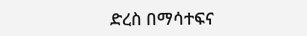ድረስ በማሳተፍና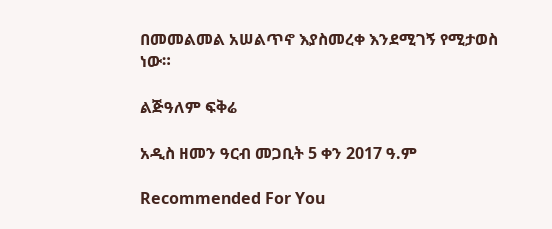በመመልመል አሠልጥኖ እያስመረቀ እንደሚገኝ የሚታወስ ነው።

ልጅዓለም ፍቅሬ

አዲስ ዘመን ዓርብ መጋቢት 5 ቀን 2017 ዓ.ም

Recommended For You